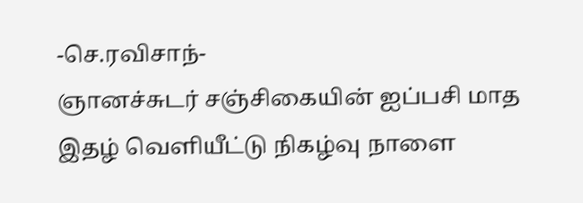-செ.ரவிசாந்-
ஞானச்சுடர் சஞ்சிகையின் ஐப்பசி மாத இதழ் வெளியீட்டு நிகழ்வு நாளை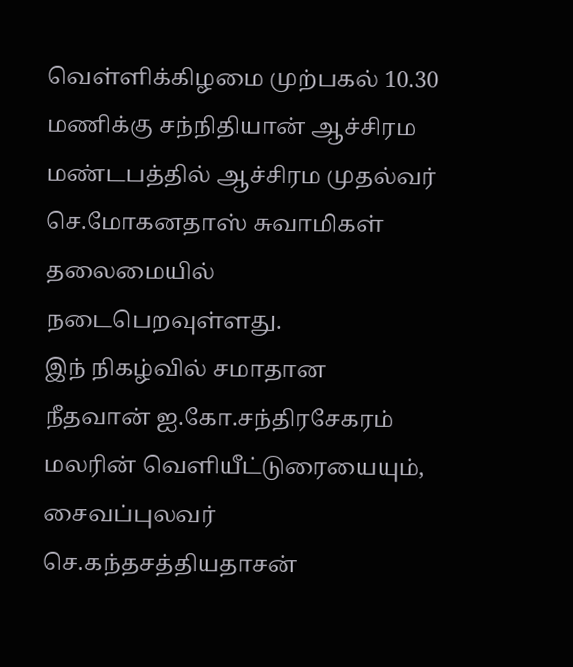வெள்ளிக்கிழமை முற்பகல் 10.30 மணிக்கு சந்நிதியான் ஆச்சிரம மண்டபத்தில் ஆச்சிரம முதல்வர் செ.மோகனதாஸ் சுவாமிகள் தலைமையில் நடைபெறவுள்ளது.
இந் நிகழ்வில் சமாதான நீதவான் ஐ.கோ.சந்திரசேகரம் மலரின் வெளியீட்டுரையையும், சைவப்புலவர் செ.கந்தசத்தியதாசன்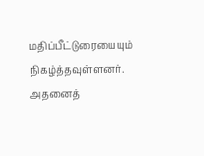மதிப்பீட்டுரையையும் நிகழ்த்தவுள்ளனர். அதனைத்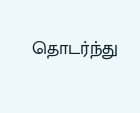தொடர்ந்து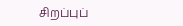சிறப்புப்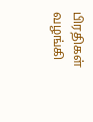பிரதிகள் வழங்கி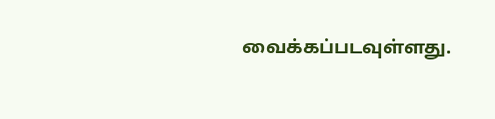வைக்கப்படவுள்ளது.